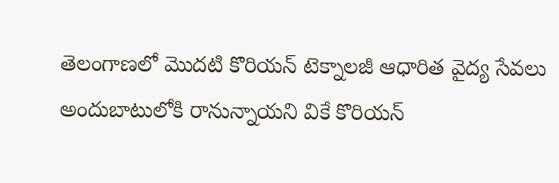తెలంగాణలో మొదటి కొరియన్ టెక్నాలజీ ఆధారిత వైద్య సేవలు అందుబాటులోకి రానున్నాయని వికే కొరియన్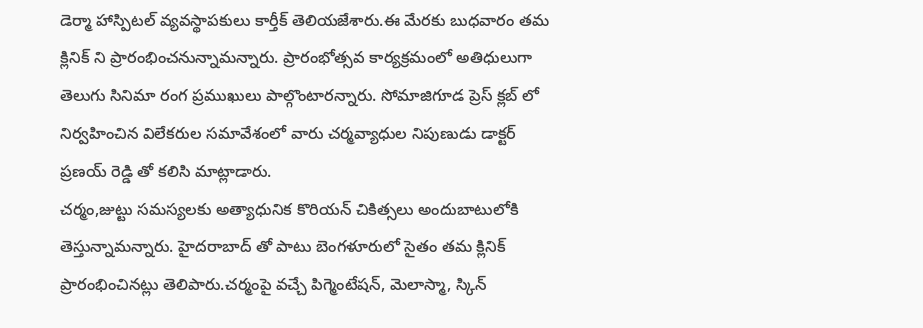డెర్మా హాస్పిటల్ వ్యవస్థాపకులు కార్తీక్ తెలియజేశారు.ఈ మేరకు బుధవారం తమ క్లినిక్ ని ప్రారంభించనున్నామన్నారు. ప్రారంభోత్సవ కార్యక్రమంలో అతిధులుగా తెలుగు సినిమా రంగ ప్రముఖులు పాల్గొంటారన్నారు. సోమాజిగూడ ప్రెస్ క్లబ్ లో నిర్వహించిన విలేకరుల సమావేశంలో వారు చర్మవ్యాధుల నిపుణుడు డాక్టర్ ప్రణయ్ రెడ్డి తో కలిసి మాట్లాడారు.
చర్మం,జుట్టు సమస్యలకు అత్యాధునిక కొరియన్ చికిత్సలు అందుబాటులోకి తెస్తున్నామన్నారు. హైదరాబాద్ తో పాటు బెంగళూరులో సైతం తమ క్లినిక్ ప్రారంభించినట్లు తెలిపారు.చర్మంపై వచ్చే పిగ్మెంటేషన్, మెలాస్మా, స్కిన్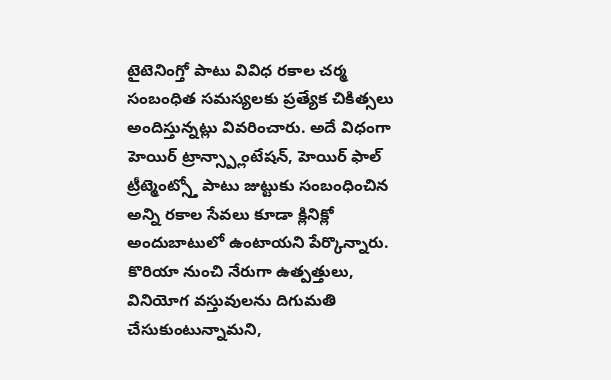టైటెనింగ్తో పాటు వివిధ రకాల చర్మ సంబంధిత సమస్యలకు ప్రత్యేక చికిత్సలు అందిస్తున్నట్లు వివరించారు. అదే విధంగా హెయిర్ ట్రాన్స్ప్లాంటేషన్, హెయిర్ ఫాల్ ట్రీట్మెంట్స్తో పాటు జుట్టుకు సంబంధించిన అన్ని రకాల సేవలు కూడా క్లినిక్లో అందుబాటులో ఉంటాయని పేర్కొన్నారు.
కొరియా నుంచి నేరుగా ఉత్పత్తులు, వినియోగ వస్తువులను దిగుమతి చేసుకుంటున్నామని,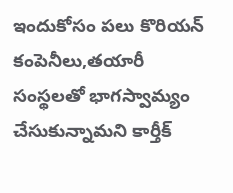ఇందుకోసం పలు కొరియన్ కంపెనీలు,తయారీ సంస్థలతో భాగస్వామ్యం చేసుకున్నామని కార్తీక్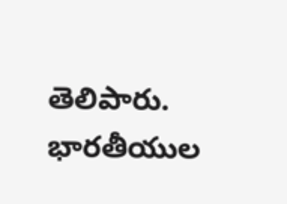తెలిపారు. భారతీయుల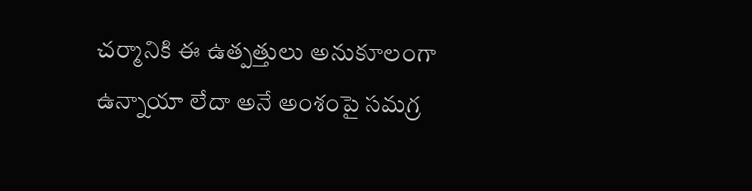చర్మానికి ఈ ఉత్పత్తులు అనుకూలంగా ఉన్నాయా లేదా అనే అంశంపై సమగ్ర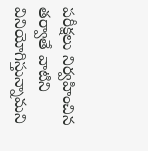పరీక్షలు నిర్వహించిన తర్వాతే వాటిని వినియోగిస్తున్నామని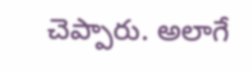చెప్పారు. అలాగే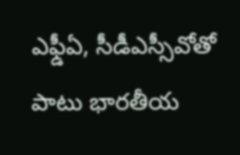ఎఫ్డీఏ, సీడీఎస్సీవోతో పాటు భారతీయ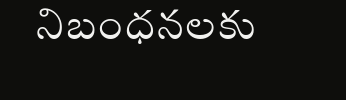నిబంధనలకు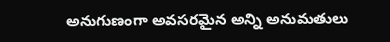అనుగుణంగా అవసరమైన అన్ని అనుమతులు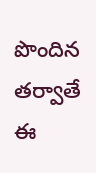పొందిన తర్వాతే ఈ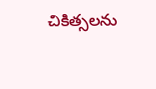చికిత్సలను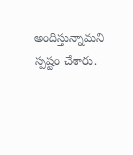అందిస్తున్నామని స్పష్టం చేశారు.